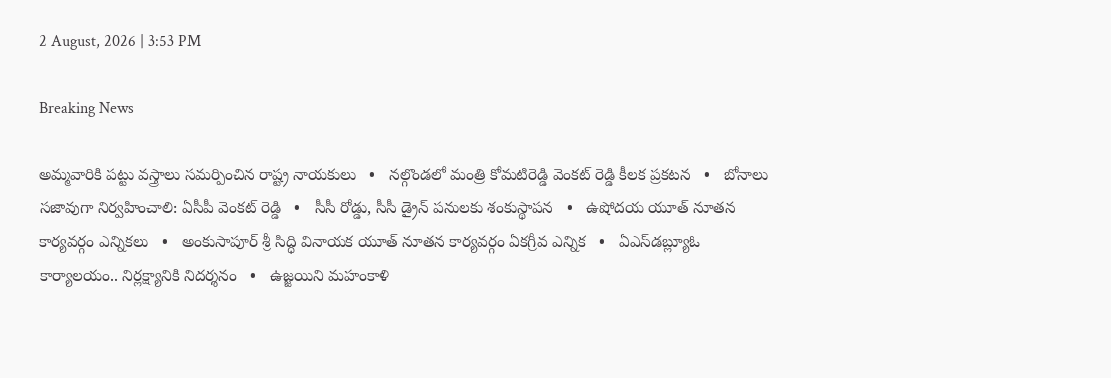2 August, 2026 | 3:53 PM

Breaking News

అమ్మవారికి పట్టు వస్త్రాలు సమర్పించిన రాష్ట్ర నాయకులు   •   నల్గొండలో మంత్రి కోమటిరెడ్డి వెంకట్ రెడ్డి కీలక ప్రకటన   •   బోనాలు సజావుగా నిర్వహించాలి: ఏసీపీ వెంకట్ రెడ్డి   •   సీసీ రోడ్డు, సీసీ డ్రైన్ పనులకు శంకుస్థాపన   •   ఉషోదయ యూత్ నూతన కార్యవర్గం ఎన్నికలు   •   అంకుసాపూర్ శ్రీ సిద్ధి వినాయక యూత్ నూతన కార్యవర్గం ఏకగ్రీవ ఎన్నిక   •   ఏఎస్‌డబ్ల్యూఓ కార్యాలయం.. నిర్లక్ష్యానికి నిదర్శనం   •   ఉజ్జయిని మహంకాళి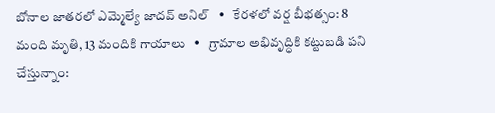బోనాల జాతరలో ఎమ్మెల్యే జాదవ్ అనిల్   •   కేరళలో వర్ష బీభత్సం: 8 మంది మృతి, 13 మందికి గాయాలు   •   గ్రామాల అభివృద్ధికి కట్టుబడి పని చేస్తున్నాం: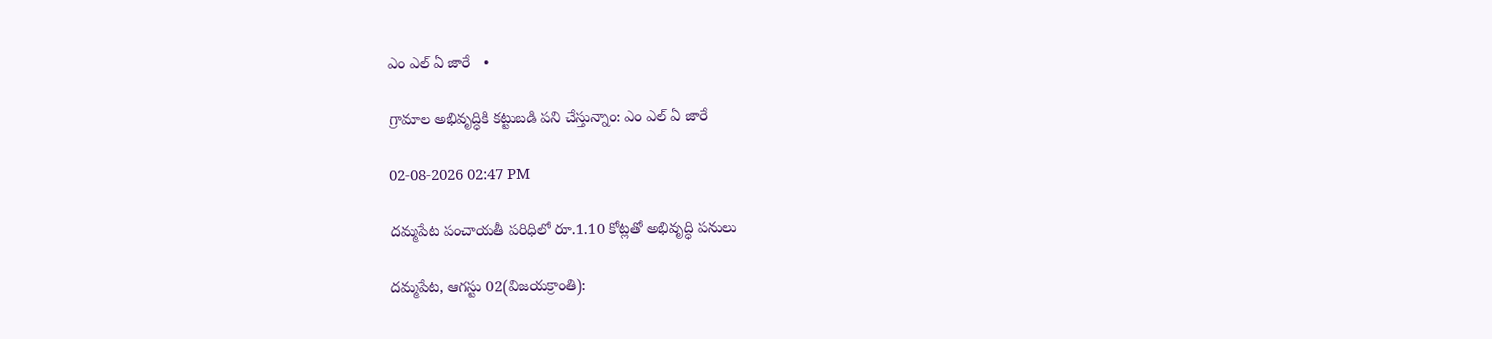ఎం ఎల్ ఏ జారే   •

గ్రామాల అభివృద్ధికి కట్టుబడి పని చేస్తున్నాం: ఎం ఎల్ ఏ జారే

02-08-2026 02:47 PM

దమ్మపేట పంచాయతీ పరిధిలో రూ.1.10 కోట్లతో అభివృద్ధి పనులు

దమ్మపేట, ఆగస్టు 02(విజయక్రాంతి):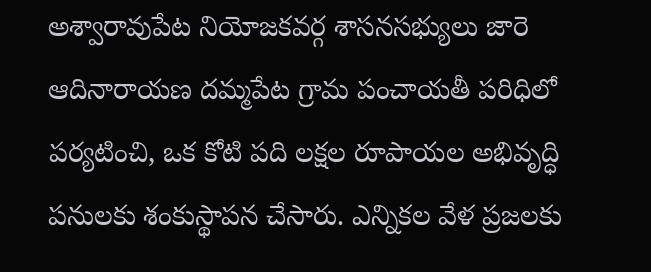అశ్వారావుపేట నియోజకవర్గ శాసనసభ్యులు జారె ఆదినారాయణ దమ్మపేట గ్రామ పంచాయతీ పరిధిలో పర్యటించి, ఒక కోటి పది లక్షల రూపాయల అభివృద్ధి పనులకు శంకుస్థాపన చేసారు. ఎన్నికల వేళ ప్రజలకు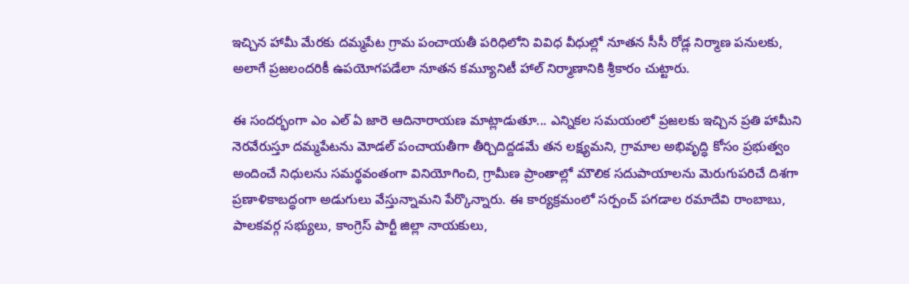ఇచ్చిన హామీ మేరకు దమ్మపేట గ్రామ పంచాయతీ పరిధిలోని వివిధ వీధుల్లో నూతన సీసీ రోడ్ల నిర్మాణ పనులకు, అలాగే ప్రజలందరికీ ఉపయోగపడేలా నూతన కమ్యూనిటీ హాల్ నిర్మాణానికి శ్రీకారం చుట్టారు.

ఈ సందర్భంగా ఎం ఎల్ ఏ జారె ఆదినారాయణ మాట్లాడుతూ... ఎన్నికల సమయంలో ప్రజలకు ఇచ్చిన ప్రతి హామీని నెరవేరుస్తూ దమ్మపేటను మోడల్ పంచాయతీగా తీర్చిదిద్దడమే తన లక్ష్యమని, గ్రామాల అభివృద్ధి కోసం ప్రభుత్వం అందించే నిధులను సమర్థవంతంగా వినియోగించి, గ్రామీణ ప్రాంతాల్లో మౌలిక సదుపాయాలను మెరుగుపరిచే దిశగా ప్రణాళికాబద్ధంగా అడుగులు వేస్తున్నామని పేర్కొన్నారు. ఈ కార్యక్రమంలో సర్పంచ్ పగడాల రమాదేవి రాంబాబు, పాలకవర్గ సభ్యులు, కాంగ్రెస్ పార్టీ జిల్లా నాయకులు,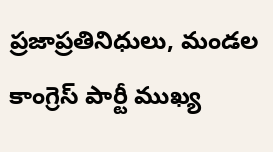ప్రజాప్రతినిధులు, మండల కాంగ్రెస్ పార్టీ ముఖ్య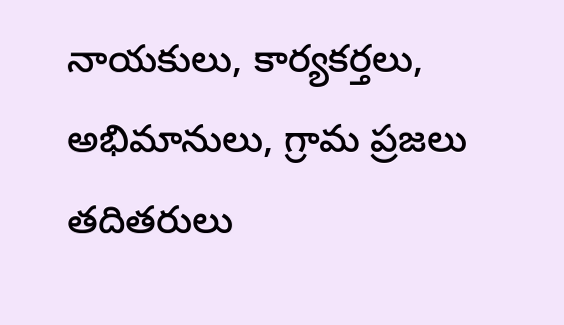నాయకులు, కార్యకర్తలు, అభిమానులు, గ్రామ ప్రజలు తదితరులు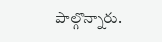పాల్గొన్నారు.